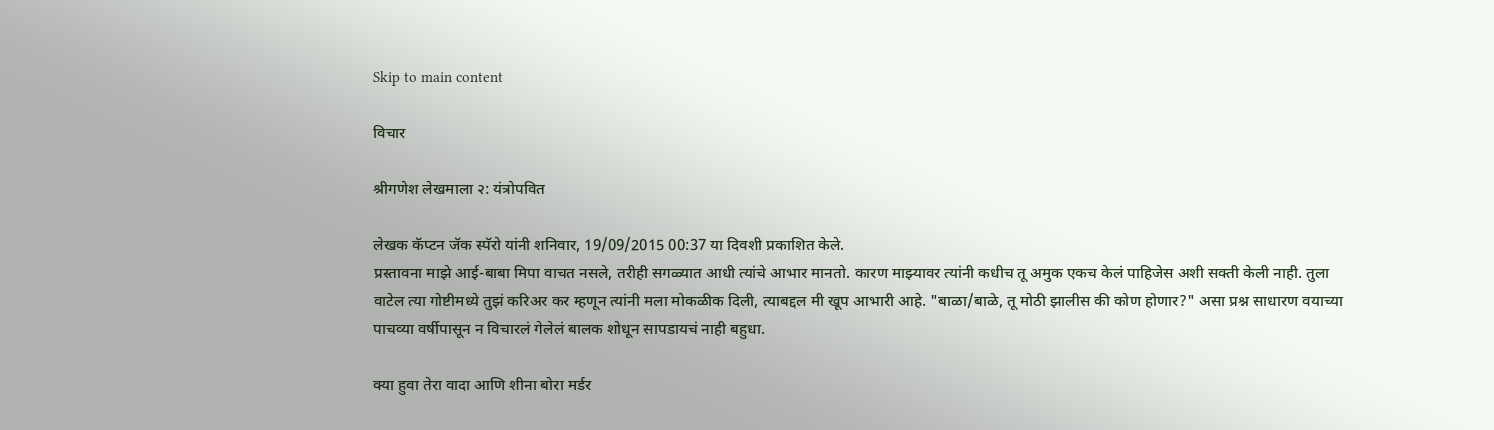Skip to main content

विचार

श्रीगणेश लेखमाला २: यंत्रोपवित

लेखक कॅप्टन जॅक स्पॅरो यांनी शनिवार, 19/09/2015 00:37 या दिवशी प्रकाशित केले.
प्रस्तावना माझे आई-बाबा मिपा वाचत नसले, तरीही सगळ्यात आधी त्यांचे आभार मानतो. कारण माझ्यावर त्यांनी कधीच तू अमुक एकच केलं पाहिजेस अशी सक्ती केली नाही. तुला वाटेल त्या गोष्टीमध्ये तुझं करिअर कर म्हणून त्यांनी मला मोकळीक दिली, त्याबद्दल मी खूप आभारी आहे. "बाळा/बाळे, तू मोठी झालीस की कोण होणार?" असा प्रश्न साधारण वयाच्या पाचव्या वर्षीपासून न विचारलं गेलेलं बालक शोधून सापडायचं नाही बहुधा.

क्या हुवा तेरा वादा आणि शीना बोरा मर्डर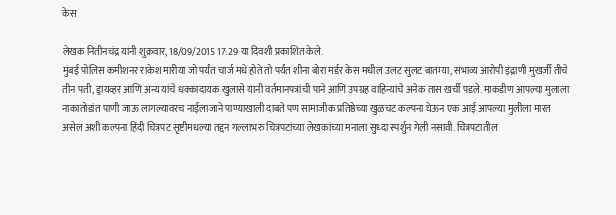केस

लेखक नितीनचंद्र यांनी शुक्रवार, 18/09/2015 17:29 या दिवशी प्रकाशित केले.
मुंबई पोलिस कमीशनर राकेश मारीया जो पर्यंत चार्ज मधे होते तो पर्यंत शीना बोरा मर्डर केस मधील उलट सुलट बातम्या, संभाव्य आरोपी इंद्राणी मुखर्जी तीचे तीन पती, ड्रायव्हर आणि अन्य यांचे धक्कादायक खुलासे यानी वर्तमानपत्रांची पाने आणि उपग्रह वाहिन्यांचे अनेक तास खर्ची पडले. माकडीण आपल्या मुलाला नाकातोडांत पाणी जाऊ लागल्यावरच नाईलाजाने पाण्याखाली दाबते पण सामाजीक प्रतिष्ठेच्या खुळचट कल्पना घेऊन एक आई आपल्या मुलीला मारत असेल अशी कल्पना हिंदी चित्रपट सृष्टीमधल्या तद्दन गल्लाभरु चित्रपटांच्या लेखकांच्या मनाला सुध्दा स्पर्शुन गेली नसावी. चित्रपटातील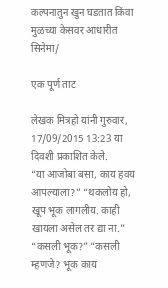कल्पनातुन खुन घडतात किंवा मुळच्या केसवर आधारीत सिनेमा/

एक पूर्ण ताट

लेखक मित्रहो यांनी गुरुवार, 17/09/2015 13:23 या दिवशी प्रकाशित केले.
“या आजोबा बसा, काय हवय आपल्याला?” “थकलोय हो, खूप भूक लागलीय. काही खायला असेल तर द्या ना.” “कसली भूक?” “कसली म्हणजे? भूक काय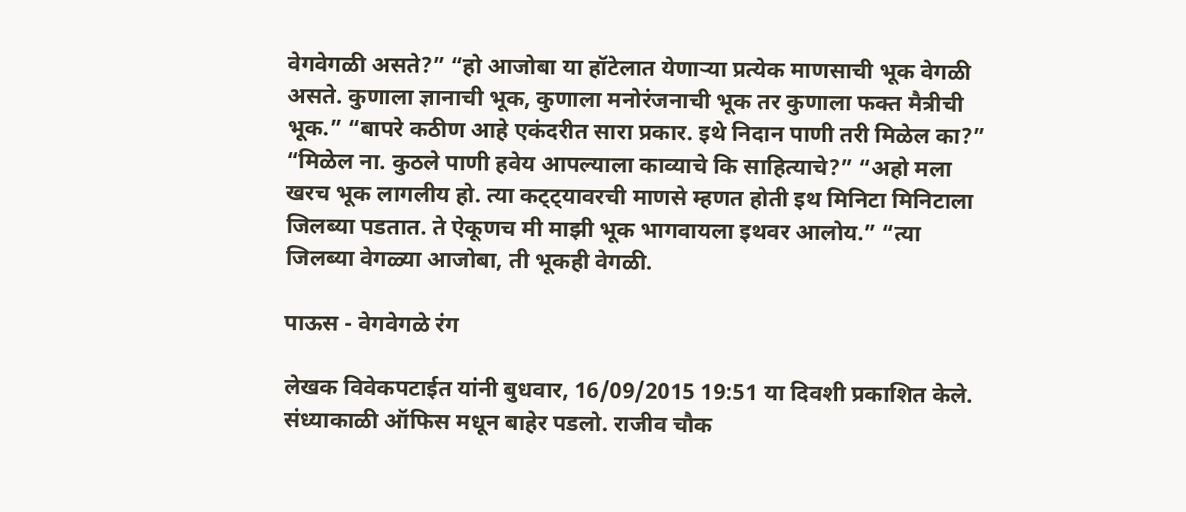वेगवेगळी असते?” “हो आजोबा या हॉटेलात येणाऱ्या प्रत्येक माणसाची भूक वेगळी असते. कुणाला ज्ञानाची भूक, कुणाला मनोरंजनाची भूक तर कुणाला फक्त मैत्रीची भूक.” “बापरे कठीण आहे एकंदरीत सारा प्रकार. इथे निदान पाणी तरी मिळेल का?” “मिळेल ना. कुठले पाणी हवेय आपल्याला काव्याचे कि साहित्याचे?” “अहो मला खरच भूक लागलीय हो. त्या कट्ट्यावरची माणसे म्हणत होती इथ मिनिटा मिनिटाला जिलब्या पडतात. ते ऐकूणच मी माझी भूक भागवायला इथवर आलोय.” “त्या जिलब्या वेगळ्या आजोबा, ती भूकही वेगळी.

पाऊस - वेगवेगळे रंग

लेखक विवेकपटाईत यांनी बुधवार, 16/09/2015 19:51 या दिवशी प्रकाशित केले.
संध्याकाळी ऑफिस मधून बाहेर पडलो. राजीव चौक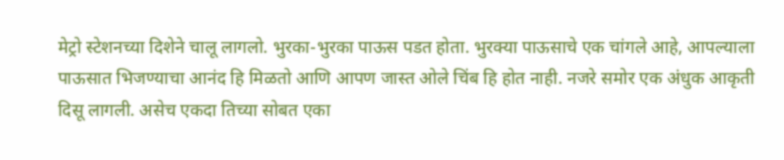मेट्रो स्टेशनच्या दिशेने चालू लागलो. भुरका-भुरका पाऊस पडत होता. भुरक्या पाऊसाचे एक चांगले आहे, आपल्याला पाऊसात भिजण्याचा आनंद हि मिळतो आणि आपण जास्त ओले चिंब हि होत नाही. नजरे समोर एक अंधुक आकृती दिसू लागली. असेच एकदा तिच्या सोबत एका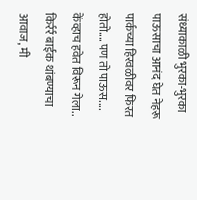संध्याकाळी भुरका-भुरका पाऊसाचा आनंद घेत नेहरू पार्कच्या हिरवळीवर फिरत होतो.... पण तो पाऊस.... केंव्हाच हवेत विरून गेला.. किर्रर्र बाईक थांबण्याचा आवाज, मी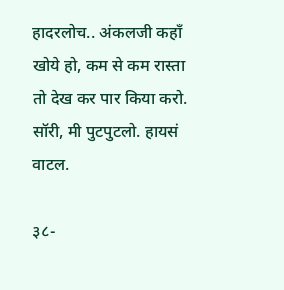हादरलोच.. अंकलजी कहाँ खोये हो, कम से कम रास्ता तो देख कर पार किया करो. सॉरी, मी पुटपुटलो. हायसं वाटल.

३८-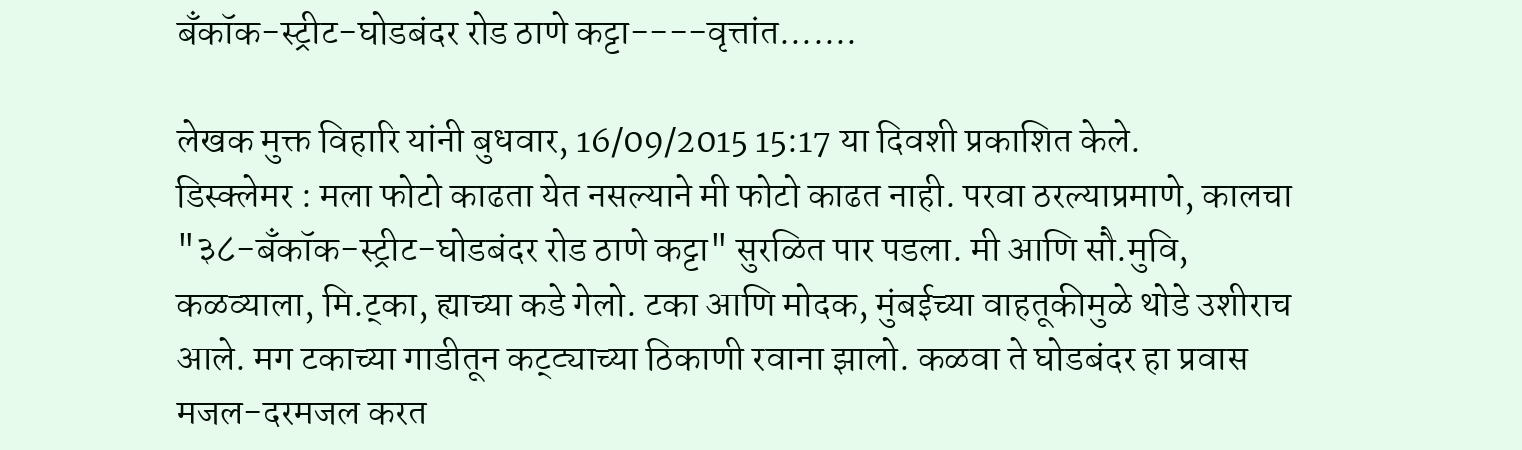बँकॉक-स्ट्रीट-घोडबंदर रोड ठाणे कट्टा----वृत्तांत.......

लेखक मुक्त विहारि यांनी बुधवार, 16/09/2015 15:17 या दिवशी प्रकाशित केले.
डिस्क्लेमर : मला फोटो काढता येत नसल्याने मी फोटो काढत नाही. परवा ठरल्याप्रमाणे, कालचा "३८-बँकॉक-स्ट्रीट-घोडबंदर रोड ठाणे कट्टा" सुरळित पार पडला. मी आणि सौ.मुवि, कळव्याला, मि.ट्का, ह्याच्या कडे गेलो. टका आणि मोदक, मुंबईच्या वाहतूकीमुळे थोडे उशीराच आले. मग टकाच्या गाडीतून कट्ट्याच्या ठिकाणी रवाना झालो. कळवा ते घोडबंदर हा प्रवास मजल-दरमजल करत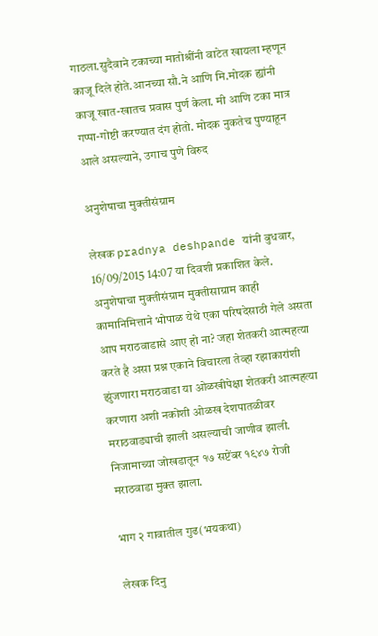गाठला.सुदैवाने टकाच्या मातोश्रींनी वाटेत खायला म्हणून काजू दिले होते.आनच्या सौ.ने आणि मि.मोदक ह्यांनी काजू खात-खातच प्रवास पुर्ण केला. मी आणि टका मात्र गप्पा-गोष्टी करण्यात दंग होतो. मोदक नुकतेच पुण्याहून आले असल्याने, उगाच पुणे विरुद

अनुशेषाचा मुक्तीसंग्राम

लेखक pradnya deshpande यांनी बुधवार, 16/09/2015 14:07 या दिवशी प्रकाशित केले.
अनुशेषाचा मुक्तीसंग्राम मुक्तीसाग्राम काही कामानिमित्ताने भोपाळ येथे एका परिषदेसाठी गेले असता आप मराठवाडासे आए हो ना? जहा शेतकरी आत्महत्या करते है असा प्रश्न एकाने विचारला तेव्हा रझाकारांशी झुंजणारा मराठवाडा या ओळखीपेक्षा शेतकरी आत्महत्या करणारा अशी नकोशी ओळख देशपातळीवर मराठवाड्याची झाली असल्याची जाणीव झाली. निजामाच्या जोखडातून १७ सप्टेंबर १९४७ रोजी मराठवाडा मुक्त झाला.

भाग २ गावातील गुढ(भयकथा)

लेखक दिनु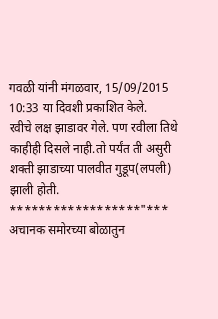गवळी यांनी मंगळवार, 15/09/2015 10:33 या दिवशी प्रकाशित केले.
रवीचे लक्ष झाडावर गेले. पण रवीला तिथे काहीही दिसले नाही.तो पर्यंत ती असुरी शक्ती झाडाच्या पालवीत गुडूप(लपली) झाली होती. ******************"*** अचानक समोरच्या बोळातुन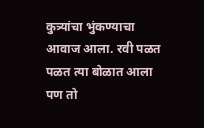कुत्र्यांचा भुंकण्याचा आवाज आला. रवी पळत पळत त्या बोळात आला पण तो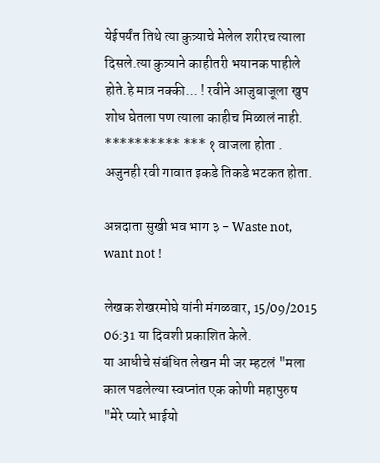येईपर्यंत तिथे त्या कुत्र्याचे मेलेल शरीरच त्याला दिसले.त्या कुत्र्याने काहीतरी भयानक पाहीले होते.हे मात्र नक्की... ! रवीने आजुबाजूला खुप शोध घेतला पण त्याला काहीच मिळालं नाही. ********** *** १ वाजला होता . अजुनही रवी गावात इकडे तिकडे भटकत होता.

अन्नदाता सुखी भव भाग ३ - Waste not, want not !

लेखक शेखरमोघे यांनी मंगळवार, 15/09/2015 06:31 या दिवशी प्रकाशित केले.
या आधीचे संबंधित लेखन मी जर म्हटलं "मला काल पडलेल्या स्वप्नांत एक कोणी महापुरुष "मेरे प्यारे भाईयो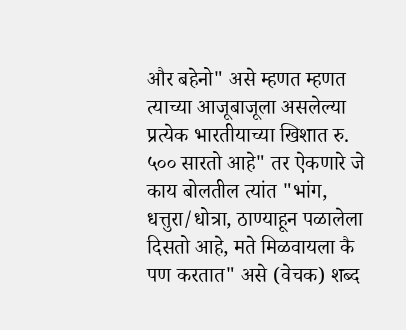और बहेनो" असे म्हणत म्हणत त्याच्या आजूबाजूला असलेल्या प्रत्येक भारतीयाच्या खिशात रु. ५०० सारतो आहे" तर ऐकणारे जे काय बोलतील त्यांत "भांग, धत्तुरा/धोत्रा, ठाण्याहून पळालेला दिसतो आहे, मते मिळवायला कै पण करतात" असे (वेचक) शब्द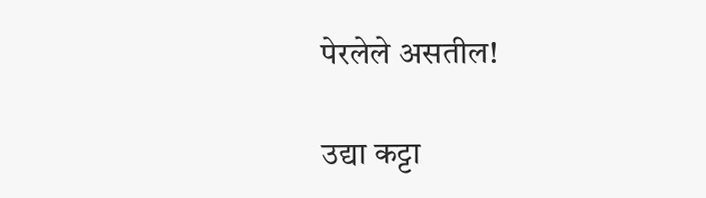पेरलेले असतील!

उद्या कट्टा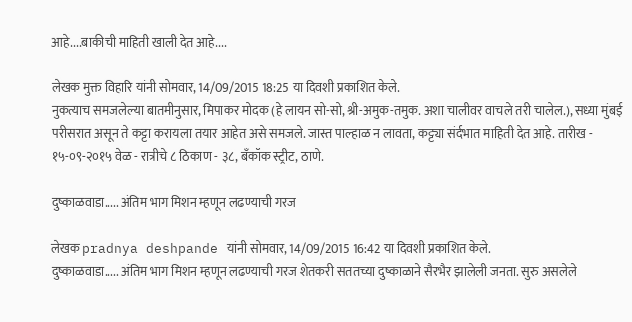आहे....बाकीची माहिती खाली देत आहे....

लेखक मुक्त विहारि यांनी सोमवार, 14/09/2015 18:25 या दिवशी प्रकाशित केले.
नुकत्याच समजलेल्या बातमीनुसार, मिपाकर मोदक (हे लायन सो-सो, श्री-अमुक-तमुक. अशा चालीवर वाचले तरी चालेल.), सध्या मुंबई परीसरात असून ते कट्टा करायला तयार आहेत असे समजले. जास्त पाल्हाळ न लावता, कट्ट्या संर्दभात माहिती देत आहे. तारीख - १५-०९-२०१५ वेळ - रात्रीचे ८ ठिकाण - ३८, बँकॉक स्ट्रीट, ठाणे.

दुष्काळवाडा..... अंतिम भाग मिशन म्हणून लढण्याची गरज

लेखक pradnya deshpande यांनी सोमवार, 14/09/2015 16:42 या दिवशी प्रकाशित केले.
दुष्काळवाडा..... अंतिम भाग मिशन म्हणून लढण्याची गरज शेतकरी सततच्या दुष्काळाने सैरभैर झालेली जनता. सुरु असलेले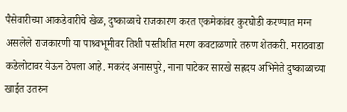पैसेवारीच्या आकडेवारीचे खेळ, दुष्काळाचे राजकारण करत एकमेकांवर कुरघोडी करण्यात मग्न असलेले राजकारणी या पाश्र्वभूमीवर तिशी पस्तीशीत मरण कवटाळणारे तरुण शेतकरी. मराठवाडा कडेलोटावर येऊन ठेपला आहे. मकरंद अनासपुरे, नाना पाटेकर सारखे सह्रदय अभिनेते दुष्काळाच्या खाईत उतरुन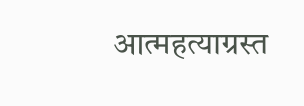आत्महत्याग्रस्त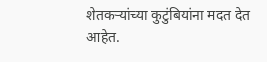शेतकऱ्यांच्या कुटुंबियांना मदत देत आहेत.